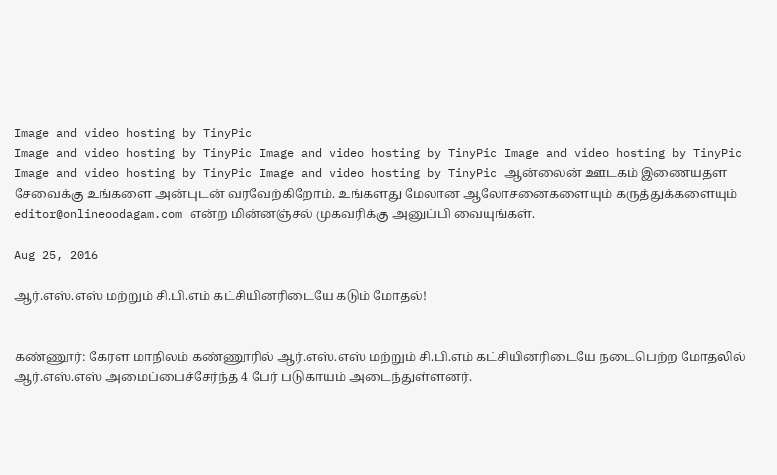Image and video hosting by TinyPic
Image and video hosting by TinyPic Image and video hosting by TinyPic Image and video hosting by TinyPic Image and video hosting by TinyPic Image and video hosting by TinyPic ஆன்லைன் ஊடகம் இணையதள சேவைக்கு உங்களை அன்புடன் வரவேற்கிறோம். உங்களது மேலான ஆலோசனைகளையும் கருத்துக்களையும் editor@onlineoodagam.com என்ற மின்னஞ்சல் முகவரிக்கு அனுப்பி வையுங்கள்.

Aug 25, 2016

ஆர்.எஸ்.எஸ் மற்றும் சி.பி.எம் கட்சியினரிடையே கடும் மோதல்!


கண்ணூர்: கேரள மாநிலம் கண்ணூரில் ஆர்.எஸ்.எஸ் மற்றும் சி.பி.எம் கட்சியினரிடையே நடைபெற்ற மோதலில் ஆர்.எஸ்.எஸ் அமைப்பைச்சேர்ந்த 4 பேர் படுகாயம் அடைந்துள்ளனர்.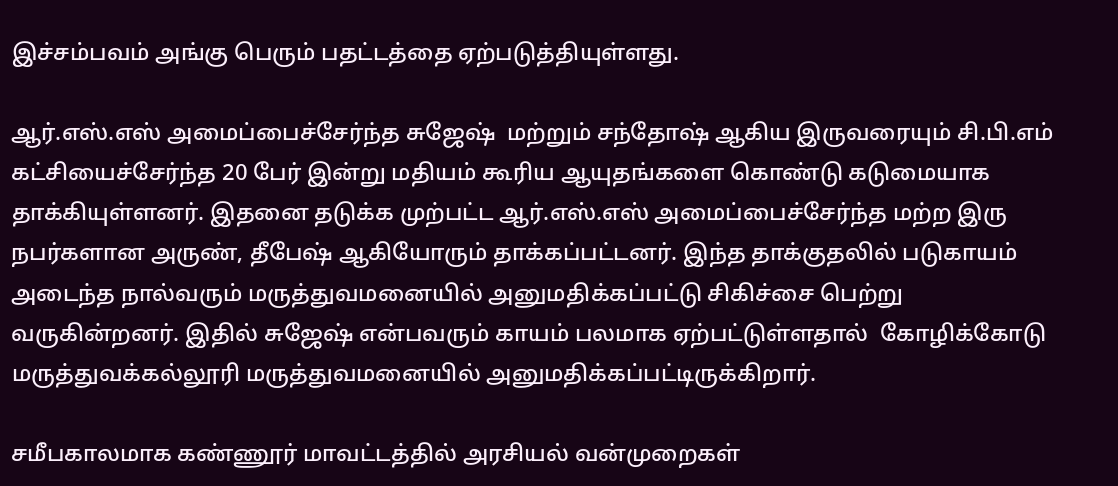இச்சம்பவம் அங்கு பெரும் பதட்டத்தை ஏற்படுத்தியுள்ளது.

ஆர்.எஸ்.எஸ் அமைப்பைச்சேர்ந்த சுஜேஷ்  மற்றும் சந்தோஷ் ஆகிய இருவரையும் சி.பி.எம் கட்சியைச்சேர்ந்த 20 பேர் இன்று மதியம் கூரிய ஆயுதங்களை கொண்டு கடுமையாக தாக்கியுள்ளனர். இதனை தடுக்க முற்பட்ட ஆர்.எஸ்.எஸ் அமைப்பைச்சேர்ந்த மற்ற இரு நபர்களான அருண், தீபேஷ் ஆகியோரும் தாக்கப்பட்டனர். இந்த தாக்குதலில் படுகாயம் அடைந்த நால்வரும் மருத்துவமனையில் அனுமதிக்கப்பட்டு சிகிச்சை பெற்று வருகின்றனர். இதில் சுஜேஷ் என்பவரும் காயம் பலமாக ஏற்பட்டுள்ளதால்  கோழிக்கோடு மருத்துவக்கல்லூரி மருத்துவமனையில் அனுமதிக்கப்பட்டிருக்கிறார்.

சமீபகாலமாக கண்ணூர் மாவட்டத்தில் அரசியல் வன்முறைகள்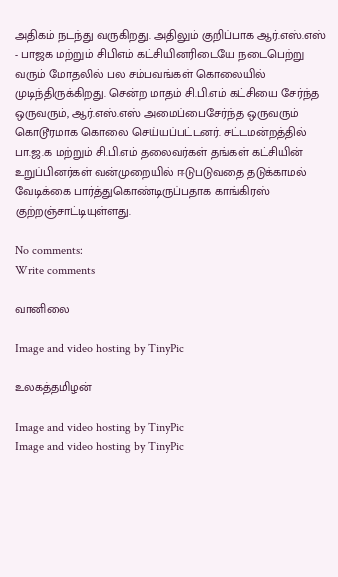அதிகம் நடந்து வருகிறது. அதிலும் குறிப்பாக ஆர்.எஸ்.எஸ் - பாஜக மற்றும் சிபிஎம் கட்சியினரிடையே நடைபெற்று வரும் மோதலில் பல சம்பவங்கள் கொலையில் முடிந்திருக்கிறது. சென்ற மாதம் சி.பி.எம் கட்சியை சேர்ந்த ஒருவரும், ஆர்.எஸ்.எஸ் அமைப்பைசேர்ந்த ஒருவரும் கொடூரமாக கொலை செய்யப்பட்டனர். சட்டமன்றத்தில் பா.ஜ.க மற்றும் சி.பி.எம் தலைவர்கள் தங்கள் கட்சியின் உறுப்பினர்கள் வன்முறையில் ஈடுபடுவதை தடுக்காமல் வேடிக்கை பார்த்துகொண்டிருப்பதாக காங்கிரஸ் குற்றஞ்சாட்டியுள்ளது.

No comments:
Write comments

வானிலை

Image and video hosting by TinyPic

உலகத்தமிழன்

Image and video hosting by TinyPic
Image and video hosting by TinyPic